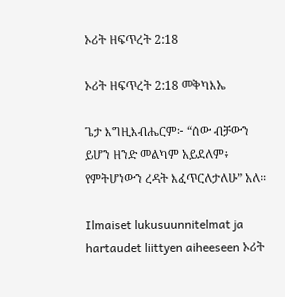ኦሪት ዘፍጥረት 2:18

ኦሪት ዘፍጥረት 2:18 መቅካእኤ

ጌታ እግዚእብሔርም፦ “ሰው ብቻውን ይሆን ዘንድ መልካም አይደለም፥ የምትሆነውን ረዳት እፈጥርለታለሁ” አለ።

Ilmaiset lukusuunnitelmat ja hartaudet liittyen aiheeseen ኦሪት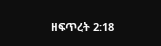ዘፍጥረት 2:18